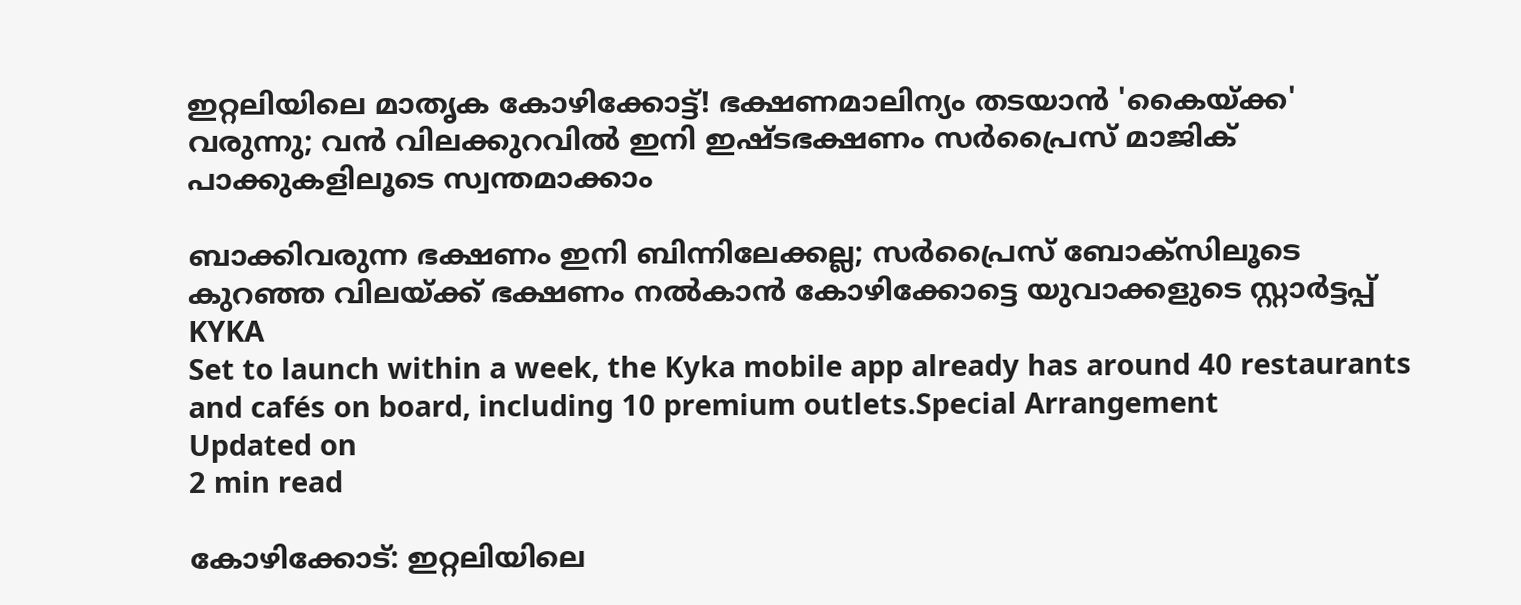ഇറ്റലിയിലെ മാതൃക കോഴിക്കോട്ട്! ഭക്ഷണമാലിന്യം തടയാൻ 'കൈയ്‌ക്ക' വരുന്നു; വൻ വിലക്കുറവിൽ ഇനി ഇഷ്ടഭക്ഷണം സർപ്രൈസ് മാജിക് പാക്കുകളിലൂടെ സ്വന്തമാക്കാം

ബാക്കിവരുന്ന ഭക്ഷണം ഇനി ബിന്നിലേക്കല്ല; സർപ്രൈസ് ബോക്സിലൂടെ കുറഞ്ഞ വിലയ്ക്ക് ഭക്ഷണം നൽകാൻ കോഴിക്കോട്ടെ യുവാക്കളുടെ സ്റ്റാർട്ടപ്പ്
KYKA
Set to launch within a week, the Kyka mobile app already has around 40 restaurants and cafés on board, including 10 premium outlets.Special Arrangement
Updated on
2 min read

കോഴിക്കോട്: ഇറ്റലിയിലെ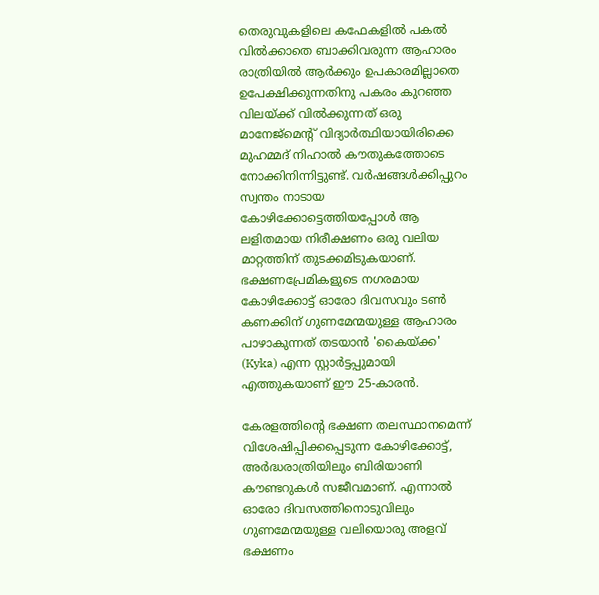തെരുവുകളിലെ കഫേകളിൽ പകൽ വിൽക്കാതെ ബാക്കിവരുന്ന ആഹാരം രാത്രിയിൽ ആർക്കും ഉപകാരമില്ലാതെ ഉപേക്ഷിക്കുന്നതിനു പകരം കുറഞ്ഞ വിലയ്ക്ക് വിൽക്കുന്നത് ഒരു മാനേജ്‌മെന്റ് വിദ്യാർത്ഥിയായിരിക്കെ മുഹമ്മദ് നിഹാൽ കൗതുകത്തോടെ നോക്കിനിന്നിട്ടുണ്ട്. വർഷങ്ങൾക്കിപ്പുറം സ്വന്തം നാടായ കോഴിക്കോട്ടെത്തിയപ്പോൾ ആ ലളിതമായ നിരീക്ഷണം ഒരു വലിയ മാറ്റത്തിന് തുടക്കമിടുകയാണ്. ഭക്ഷണപ്രേമികളുടെ നഗരമായ കോഴിക്കോട്ട് ഓരോ ദിവസവും ടൺ കണക്കിന് ഗുണമേന്മയുള്ള ആഹാരം പാഴാകുന്നത് തടയാൻ 'കൈയ്‌ക്ക' (Kyka) എന്ന സ്റ്റാർട്ടപ്പുമായി എത്തുകയാണ് ഈ 25-കാരൻ.

കേരളത്തിന്റെ ഭക്ഷണ തലസ്ഥാനമെന്ന് വിശേഷിപ്പിക്കപ്പെടുന്ന കോഴിക്കോട്ട്, അർദ്ധരാത്രിയിലും ബിരിയാണി കൗണ്ടറുകൾ സജീവമാണ്. എന്നാൽ ഓരോ ദിവസത്തിനൊടുവിലും ഗുണമേന്മയുള്ള വലിയൊരു അളവ് ഭക്ഷണം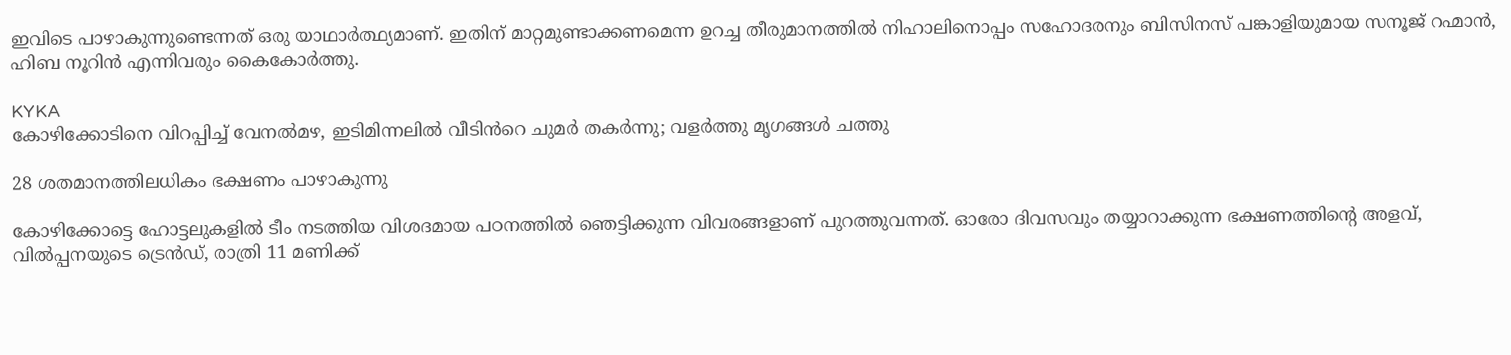ഇവിടെ പാഴാകുന്നുണ്ടെന്നത് ഒരു യാഥാർത്ഥ്യമാണ്. ഇതിന് മാറ്റമുണ്ടാക്കണമെന്ന ഉറച്ച തീരുമാനത്തിൽ നിഹാലിനൊപ്പം സഹോദരനും ബിസിനസ് പങ്കാളിയുമായ സനൂജ് റഹ്മാൻ, ഹിബ നൂറിൻ എന്നിവരും കൈകോർത്തു.

KYKA
കോഴിക്കോടിനെ വിറപ്പിച്ച് വേനൽമഴ, ഇടിമിന്നലിൽ വീടിൻറെ ചുമർ തകർന്നു; വളർത്തു മൃഗങ്ങൾ ചത്തു

28 ശതമാനത്തിലധികം ഭക്ഷണം പാഴാകുന്നു

കോഴിക്കോട്ടെ ഹോട്ടലുകളിൽ ടീം നടത്തിയ വിശദമായ പഠനത്തിൽ ഞെട്ടിക്കുന്ന വിവരങ്ങളാണ് പുറത്തുവന്നത്. ഓരോ ദിവസവും തയ്യാറാക്കുന്ന ഭക്ഷണത്തിന്റെ അളവ്, വിൽപ്പനയുടെ ട്രെൻഡ്, രാത്രി 11 മണിക്ക്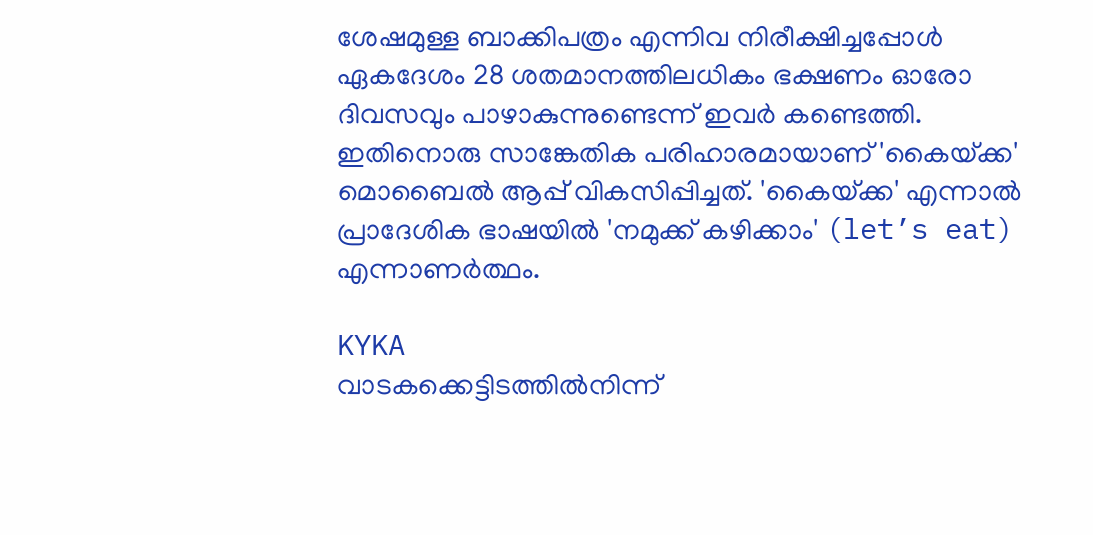ശേഷമുള്ള ബാക്കിപത്രം എന്നിവ നിരീക്ഷിച്ചപ്പോൾ ഏകദേശം 28 ശതമാനത്തിലധികം ഭക്ഷണം ഓരോ ദിവസവും പാഴാകുന്നുണ്ടെന്ന് ഇവർ കണ്ടെത്തി. ഇതിനൊരു സാങ്കേതിക പരിഹാരമായാണ് 'കൈയ്‌ക്ക' മൊബൈൽ ആപ്പ് വികസിപ്പിച്ചത്. 'കൈയ്‌ക്ക' എന്നാൽ പ്രാദേശിക ഭാഷയിൽ 'നമുക്ക് കഴിക്കാം' (let’s eat) എന്നാണർത്ഥം.

KYKA
വാടകക്കെട്ടിടത്തിൽനിന്ന്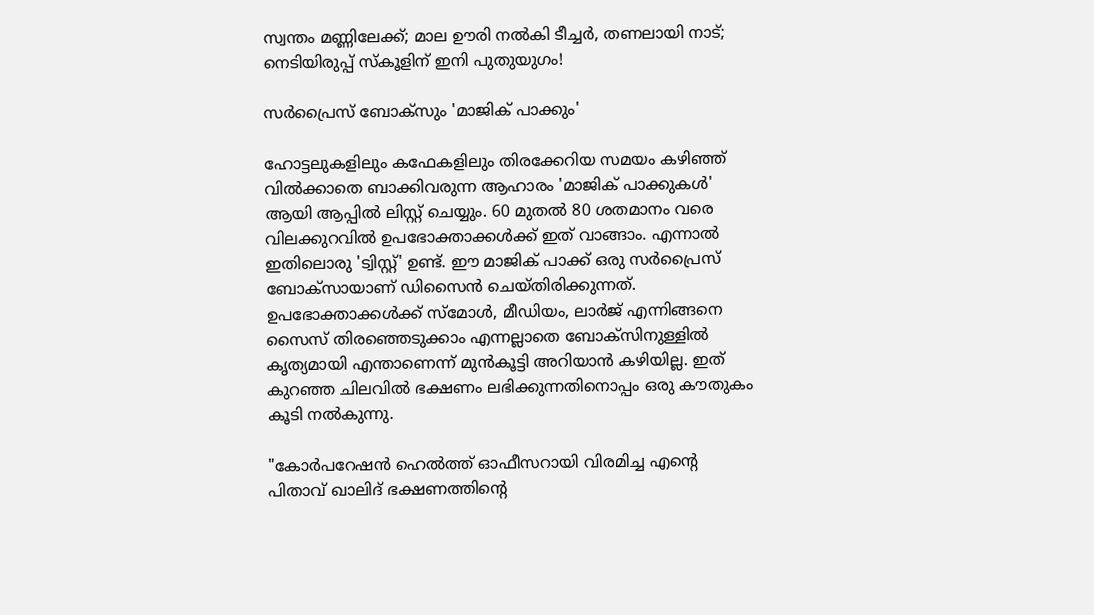സ്വന്തം മണ്ണിലേക്ക്; മാല ഊരി നൽകി ടീച്ചർ, തണലായി നാട്; നെടിയിരുപ്പ് സ്കൂളിന് ഇനി പുതുയുഗം!

സർപ്രൈസ് ബോക്സും 'മാജിക് പാക്കും'

ഹോട്ടലുകളിലും കഫേകളിലും തിരക്കേറിയ സമയം കഴിഞ്ഞ് വിൽക്കാതെ ബാക്കിവരുന്ന ആഹാരം 'മാജിക് പാക്കുകൾ' ആയി ആപ്പിൽ ലിസ്റ്റ് ചെയ്യും. 60 മുതൽ 80 ശതമാനം വരെ വിലക്കുറവിൽ ഉപഭോക്താക്കൾക്ക് ഇത് വാങ്ങാം. എന്നാൽ ഇതിലൊരു 'ട്വിസ്റ്റ്' ഉണ്ട്. ഈ മാജിക് പാക്ക് ഒരു സർപ്രൈസ് ബോക്സായാണ് ഡിസൈൻ ചെയ്തിരിക്കുന്നത്. ഉപഭോക്താക്കൾക്ക് സ്മോൾ, മീഡിയം, ലാർജ് എന്നിങ്ങനെ സൈസ് തിരഞ്ഞെടുക്കാം എന്നല്ലാതെ ബോക്സിനുള്ളിൽ കൃത്യമായി എന്താണെന്ന് മുൻകൂട്ടി അറിയാൻ കഴിയില്ല. ഇത് കുറഞ്ഞ ചിലവിൽ ഭക്ഷണം ലഭിക്കുന്നതിനൊപ്പം ഒരു കൗതുകം കൂടി നൽകുന്നു.

"കോർപറേഷൻ ഹെൽത്ത് ഓഫീസറായി വിരമിച്ച എന്റെ പിതാവ് ഖാലിദ് ഭക്ഷണത്തിന്റെ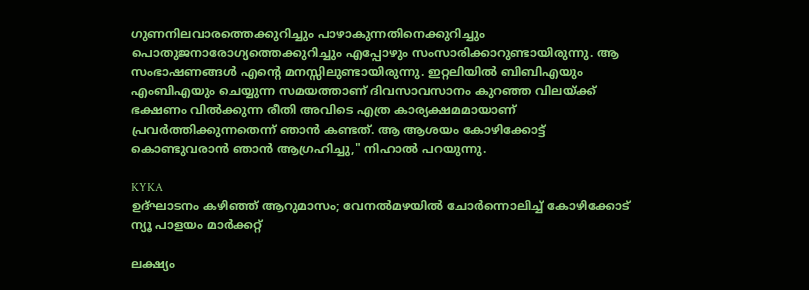ഗുണനിലവാരത്തെക്കുറിച്ചും പാഴാകുന്നതിനെക്കുറിച്ചും പൊതുജനാരോഗ്യത്തെക്കുറിച്ചും എപ്പോഴും സംസാരിക്കാറുണ്ടായിരുന്നു. ആ സംഭാഷണങ്ങൾ എന്റെ മനസ്സിലുണ്ടായിരുന്നു. ഇറ്റലിയിൽ ബിബിഎയും എംബിഎയും ചെയ്യുന്ന സമയത്താണ് ദിവസാവസാനം കുറഞ്ഞ വിലയ്ക്ക് ഭക്ഷണം വിൽക്കുന്ന രീതി അവിടെ എത്ര കാര്യക്ഷമമായാണ് പ്രവർത്തിക്കുന്നതെന്ന് ഞാൻ കണ്ടത്. ആ ആശയം കോഴിക്കോട്ട് കൊണ്ടുവരാൻ ഞാൻ ആഗ്രഹിച്ചു," നിഹാൽ പറയുന്നു.

KYKA
ഉദ്ഘാടനം കഴിഞ്ഞ് ആറുമാസം; വേനൽമഴയിൽ ചോർന്നൊലിച്ച് കോഴിക്കോട് ന്യൂ പാളയം മാർക്കറ്റ്

ലക്ഷ്യം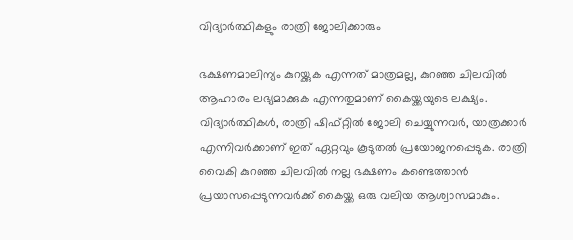വിദ്യാർത്ഥികളും രാത്രി ജോലിക്കാരും

ഭക്ഷണമാലിന്യം കുറയ്ക്കുക എന്നത് മാത്രമല്ല, കുറഞ്ഞ ചിലവിൽ ആഹാരം ലഭ്യമാക്കുക എന്നതുമാണ് കൈയ്ക്കയുടെ ലക്ഷ്യം. വിദ്യാർത്ഥികൾ, രാത്രി ഷിഫ്റ്റിൽ ജോലി ചെയ്യുന്നവർ, യാത്രക്കാർ എന്നിവർക്കാണ് ഇത് ഏറ്റവും കൂടുതൽ പ്രയോജനപ്പെടുക. രാത്രി വൈകി കുറഞ്ഞ ചിലവിൽ നല്ല ഭക്ഷണം കണ്ടെത്താൻ പ്രയാസപ്പെടുന്നവർക്ക് കൈയ്ക്ക ഒരു വലിയ ആശ്വാസമാകും.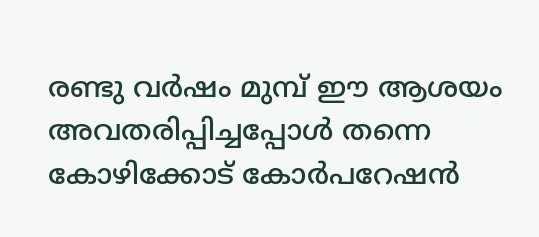രണ്ടു വർഷം മുമ്പ് ഈ ആശയം അവതരിപ്പിച്ചപ്പോൾ തന്നെ കോഴിക്കോട് കോർപറേഷൻ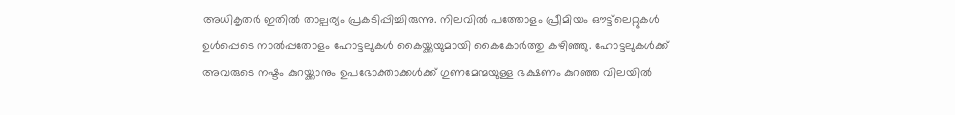അധികൃതർ ഇതിൽ താല്പര്യം പ്രകടിപ്പിച്ചിരുന്നു. നിലവിൽ പത്തോളം പ്രീമിയം ഔട്ട്‌ലെറ്റുകൾ ഉൾപ്പെടെ നാൽപ്പതോളം ഹോട്ടലുകൾ കൈയ്ക്കയുമായി കൈകോർത്തു കഴിഞ്ഞു. ഹോട്ടലുകൾക്ക് അവരുടെ നഷ്ടം കുറയ്ക്കാനും ഉപഭോക്താക്കൾക്ക് ഗുണമേന്മയുള്ള ഭക്ഷണം കുറഞ്ഞ വിലയിൽ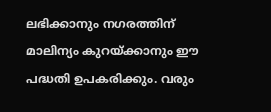ലഭിക്കാനും നഗരത്തിന് മാലിന്യം കുറയ്ക്കാനും ഈ പദ്ധതി ഉപകരിക്കും. വരും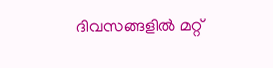ദിവസങ്ങളിൽ മറ്റ്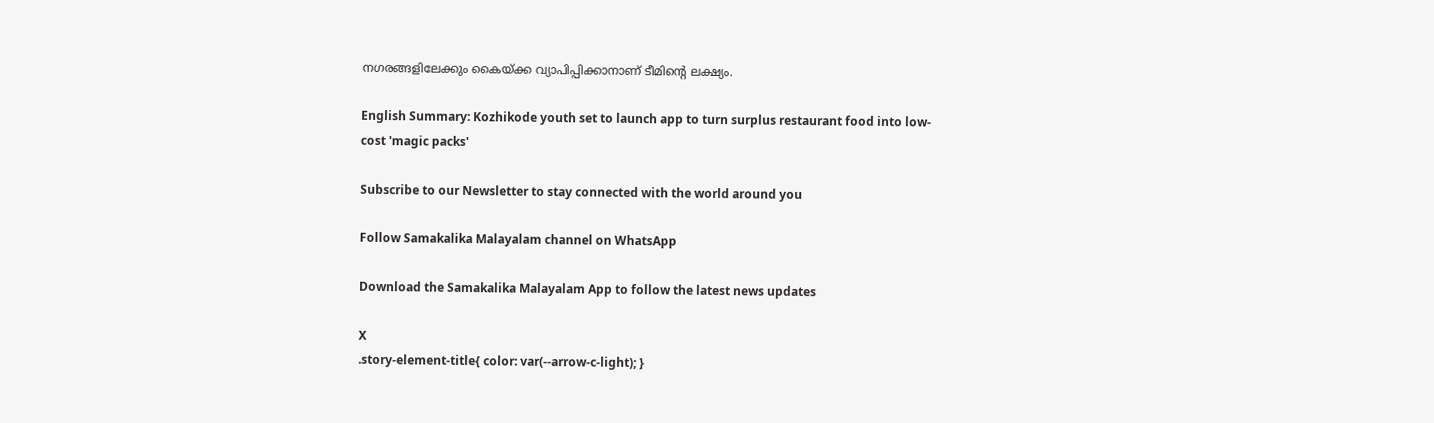നഗരങ്ങളിലേക്കും കൈയ്ക്ക വ്യാപിപ്പിക്കാനാണ് ടീമിന്റെ ലക്ഷ്യം.

English Summary: Kozhikode youth set to launch app to turn surplus restaurant food into low-cost 'magic packs'

Subscribe to our Newsletter to stay connected with the world around you

Follow Samakalika Malayalam channel on WhatsApp

Download the Samakalika Malayalam App to follow the latest news updates

X
.story-element-title{ color: var(--arrow-c-light); }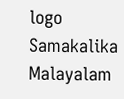logo
Samakalika Malayalam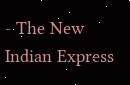- The New Indian Express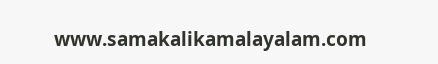www.samakalikamalayalam.com